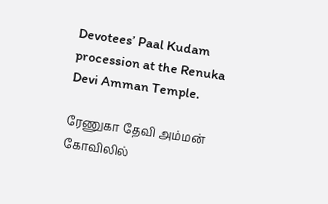Devotees’ Paal Kudam procession at the Renuka Devi Amman Temple.

ரேணுகா தேவி அம்மன் கோவிலில்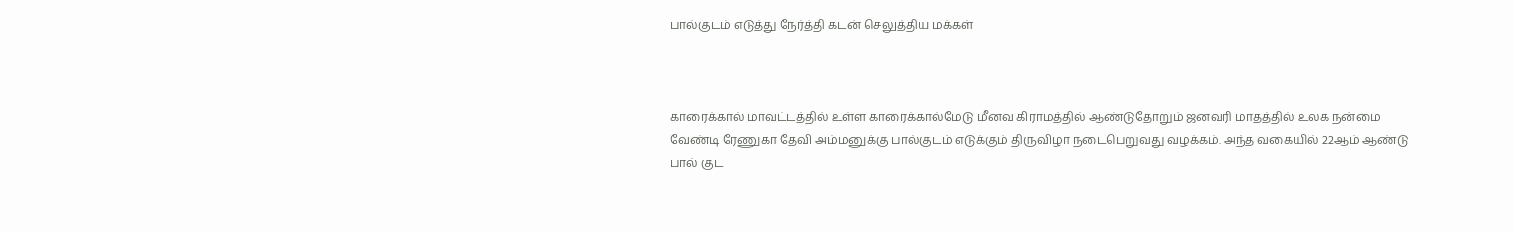பால்குடம் எடுத்து நேர்த்தி கடன் செலுத்திய மக்கள்



காரைக்கால் மாவட்டத்தில் உள்ள காரைக்கால்மேடு மீனவ கிராமத்தில் ஆண்டுதோறும் ஜனவரி மாதத்தில் உலக நன்மை வேண்டி ரேணுகா தேவி அம்மனுக்கு பால்குடம் எடுக்கும் திருவிழா நடைபெறுவது வழக்கம். அந்த வகையில் 22ஆம் ஆண்டு பால் குட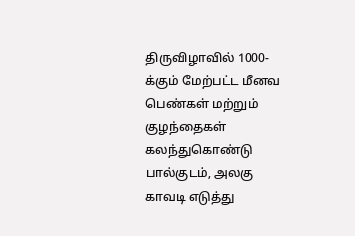திருவிழாவில் 1000-க்கும் மேற்பட்ட மீனவ பெண்கள் மற்றும் குழந்தைகள் கலந்துகொண்டு பால்குடம், அலகு காவடி எடுத்து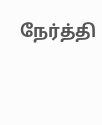நேர்த்தி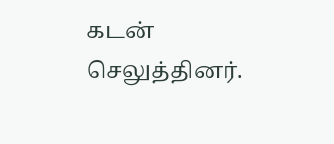கடன் செலுத்தினர்.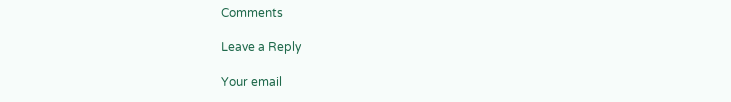Comments

Leave a Reply

Your email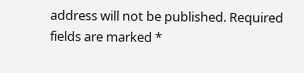address will not be published. Required fields are marked *